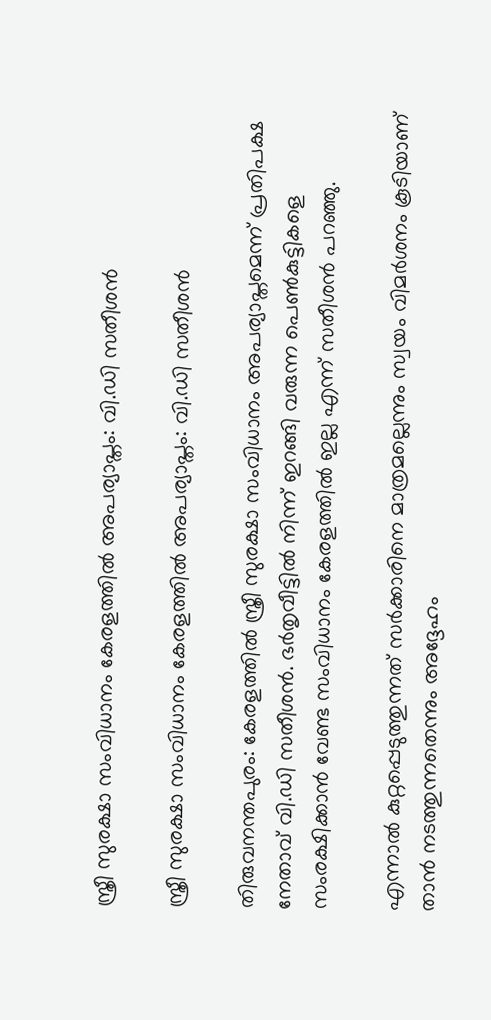സ്ത്രീ സുരക്ഷാ സംവിധാനം കേരളത്തില്‍ അപര്യാപ്തം: വി.ഡി സതീശന്‍

സ്ത്രീ സുരക്ഷാ സംവിധാനം കേരളത്തില്‍ അപര്യാപ്തം: വി.ഡി സതീശന്‍

തിരുവനന്തപുരം: കേരളത്തിൽ സ്ത്രീ സുരക്ഷാ സംവിധാനം അപര്യാപ്തമെന്ന് പ്രതിപക്ഷ നേതാവ് വി.ഡി സതീശന്‍. ഭര്‍തൃവീട്ടില്‍ നിന്ന് ഇറങ്ങി വരുന്ന പെണ്‍കുട്ടികളെ സംരക്ഷിക്കാന്‍ വേണ്ട സംവിധാനം കേരളത്തില്‍ ഇല്ല എന്ന് സതീശന്‍ പറഞ്ഞു.

എന്നാൽ കുറ്റപ്പെടുത്തുന്നത് സര്‍ക്കാരിനെ മാത്രമല്ലെന്നും സ്വയം വിമര്‍ശനം കൂടിയാണ് താന്‍ നടത്തുന്നതെന്നും അദ്ദേഹം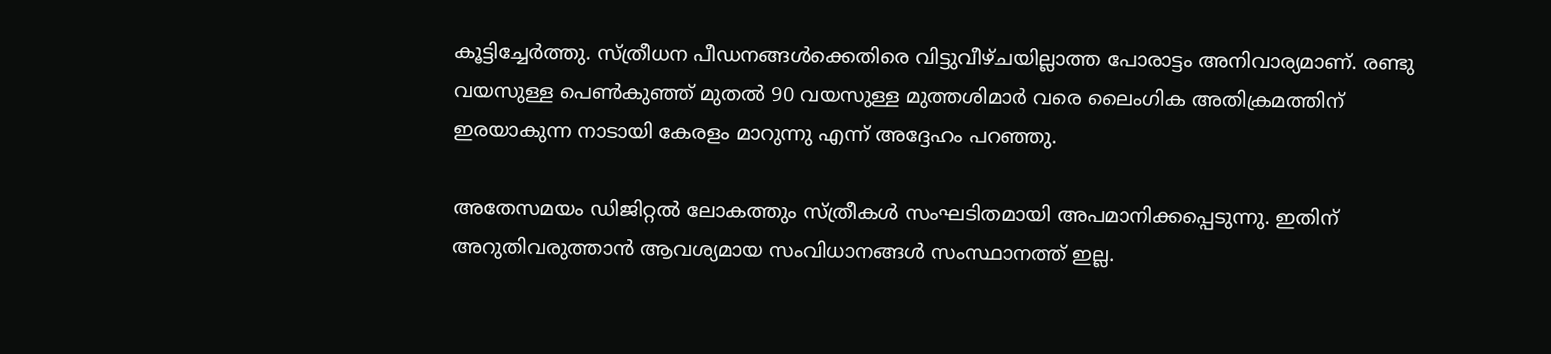കൂട്ടിച്ചേർത്തു. സ്ത്രീധന പീഡനങ്ങള്‍ക്കെതിരെ വിട്ടുവീഴ്ചയില്ലാത്ത പോരാട്ടം അനിവാര്യമാണ്. രണ്ടു വയസുള്ള പെണ്‍കുഞ്ഞ് മുതല്‍ 90 വയസുള്ള മുത്തശിമാര്‍ വരെ ലൈംഗിക അതിക്രമത്തിന് ഇരയാകുന്ന നാടായി കേരളം മാറുന്നു എന്ന് അദ്ദേഹം പറഞ്ഞു.

അതേസമയം ഡിജിറ്റല്‍ ലോകത്തും സ്ത്രീകള്‍ സംഘടിതമായി അപമാനിക്കപ്പെടുന്നു. ഇതിന് അറുതിവരുത്താന്‍ ആവശ്യമായ സംവിധാനങ്ങള്‍ സംസ്ഥാനത്ത് ഇല്ല.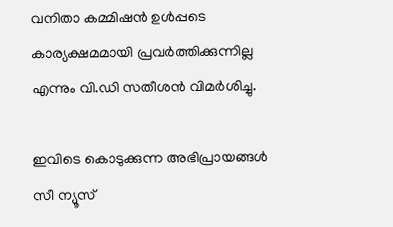വനിതാ കമ്മിഷന്‍ ഉള്‍പ്പടെ കാര്യക്ഷമമായി പ്രവര്‍ത്തിക്കുന്നില്ല എന്നും വി.ഡി സതീശന്‍ വിമര്‍ശിച്ചു.

ഇവിടെ കൊടുക്കുന്ന അഭിപ്രായങ്ങള്‍ സീ ന്യൂസ്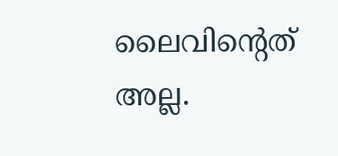ലൈവിന്റെത് അല്ല.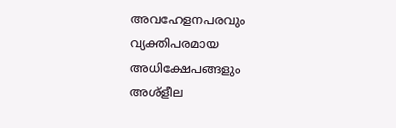അവഹേളനപരവും വ്യക്തിപരമായ അധിക്ഷേപങ്ങളും അശ്‌ളീല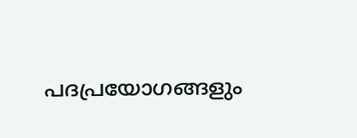പദപ്രയോഗങ്ങളും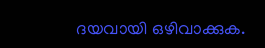ദയവായി ഒഴിവാക്കുക.